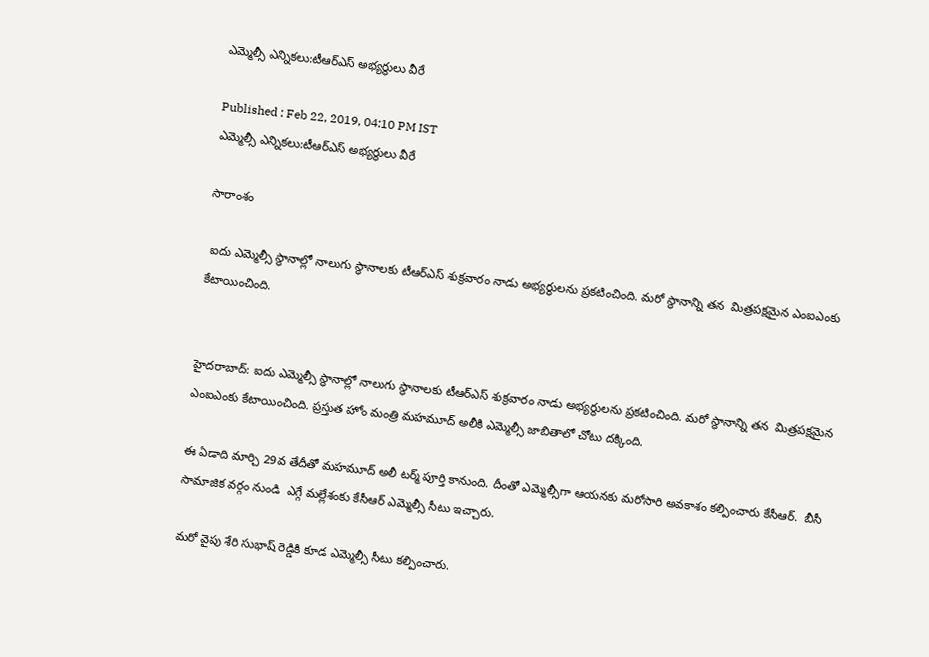ఎమ్మెల్సీ ఎన్నికలు:టీఆర్ఎస్ అభ్యర్థులు వీరే

Published : Feb 22, 2019, 04:10 PM IST
ఎమ్మెల్సీ ఎన్నికలు:టీఆర్ఎస్ అభ్యర్థులు వీరే

సారాంశం

 ఐదు ఎమ్మెల్సీ స్థానాల్లో నాలుగు స్థానాలకు టీఆర్ఎస్ శుక్రవారం నాడు అభ్యర్థులను ప్రకటించింది. మరో స్థానాన్ని తన  మిత్రపక్షమైన ఎంఐఎంకు కేటాయించింది.


హైదరాబాద్: ఐదు ఎమ్మెల్సీ స్థానాల్లో నాలుగు స్థానాలకు టీఆర్ఎస్ శుక్రవారం నాడు అభ్యర్థులను ప్రకటించింది. మరో స్థానాన్ని తన  మిత్రపక్షమైన ఎంఐఎంకు కేటాయించింది. ప్రస్తుత హోం మంత్రి మహమూద్‌ అలీకి ఎమ్మెల్సీ జాబితాలో చోటు దక్కింది.

ఈ ఏడాది మార్చి 29వ తేదీతో మహమూద్ అలీ టర్మ్ పూర్తి కానుంది. దీంతో ఎమ్మెల్సీగా ఆయనకు మరోసారి అవకాశం కల్పించారు కేసీఆర్.  బీసీ సామాజిక వర్గం నుండి  ఎగ్గే మల్లేశంకు కేసీఆర్ ఎమ్మెల్సీ సీటు ఇచ్చారు.

మరో వైపు శేరి సుభాష్ రెడ్డికి కూడ ఎమ్మెల్సీ సీటు కల్పించారు.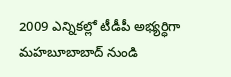2009 ఎన్నికల్లో టీడీపీ అభ్యర్ధిగా మహబూబాబాద్ నుండి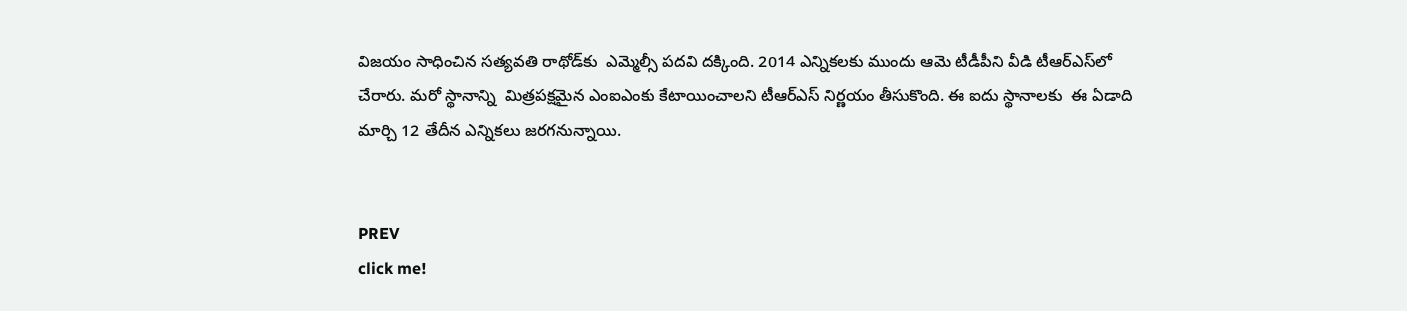విజయం సాధించిన సత్యవతి రాథోడ్‌కు  ఎమ్మెల్సీ పదవి దక్కింది. 2014 ఎన్నికలకు ముందు ఆమె టీడీపీని వీడి టీఆర్ఎస్‌లో చేరారు. మరో స్థానాన్ని  మిత్రపక్షమైన ఎంఐఎంకు కేటాయించాలని టీఆర్ఎస్ నిర్ణయం తీసుకొంది. ఈ ఐదు స్థానాలకు  ఈ ఏడాది మార్చి 12 తేదీన ఎన్నికలు జరగనున్నాయి.


PREV
click me!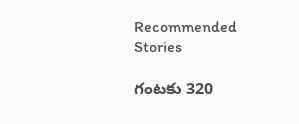Recommended Stories

గంట‌కు 320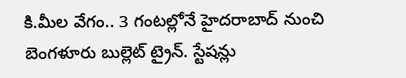కి.మీల వేగం.. 3 గంట‌ల్లోనే హైద‌రాబాద్ నుంచి బెంగ‌ళూరు బుల్లెట్ ట్రైన్‌. స్టేష‌న్లు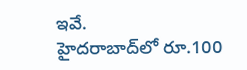ఇవే.
హైదరాబాద్‌లో రూ.100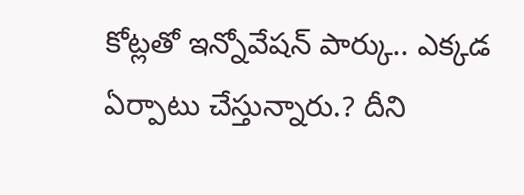కోట్లతో ఇన్నోవేషన్‌ పార్కు.. ఎక్కడ ఏర్పాటు చేస్తున్నారు.? దీని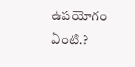ఉపయోగం ఏంటి.?